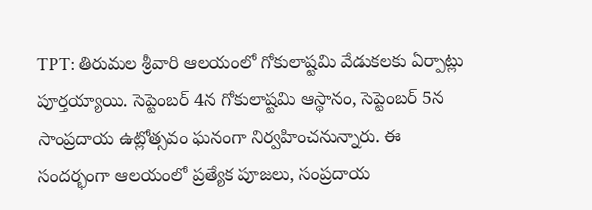TPT: తిరుమల శ్రీవారి ఆలయంలో గోకులాష్టమి వేడుకలకు ఏర్పాట్లు పూర్తయ్యాయి. సెప్టెంబర్ 4న గోకులాష్టమి ఆస్థానం, సెప్టెంబర్ 5న సాంప్రదాయ ఉట్లోత్సవం ఘనంగా నిర్వహించనున్నారు. ఈ సందర్భంగా ఆలయంలో ప్రత్యేక పూజలు, సంప్రదాయ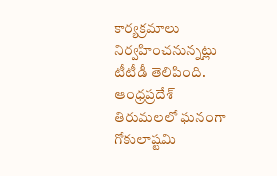కార్యక్రమాలు నిర్వహించనున్నట్లు టీటీడీ తెలిపింది.
ఆంధ్రప్రదేశ్
తిరుమలలో ఘనంగా గోకులాష్టమి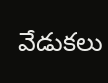వేడుకలు